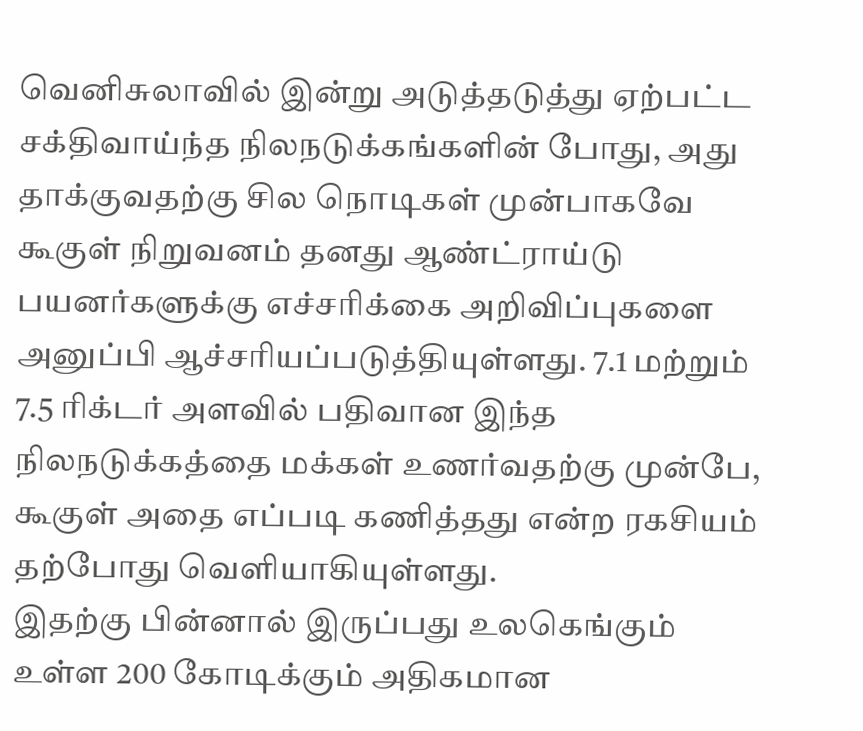வெனிசுலாவில் இன்று அடுத்தடுத்து ஏற்பட்ட சக்திவாய்ந்த நிலநடுக்கங்களின் போது, அது தாக்குவதற்கு சில நொடிகள் முன்பாகவே கூகுள் நிறுவனம் தனது ஆண்ட்ராய்டு பயனர்களுக்கு எச்சரிக்கை அறிவிப்புகளை அனுப்பி ஆச்சரியப்படுத்தியுள்ளது. 7.1 மற்றும் 7.5 ரிக்டர் அளவில் பதிவான இந்த நிலநடுக்கத்தை மக்கள் உணர்வதற்கு முன்பே, கூகுள் அதை எப்படி கணித்தது என்ற ரகசியம் தற்போது வெளியாகியுள்ளது.
இதற்கு பின்னால் இருப்பது உலகெங்கும் உள்ள 200 கோடிக்கும் அதிகமான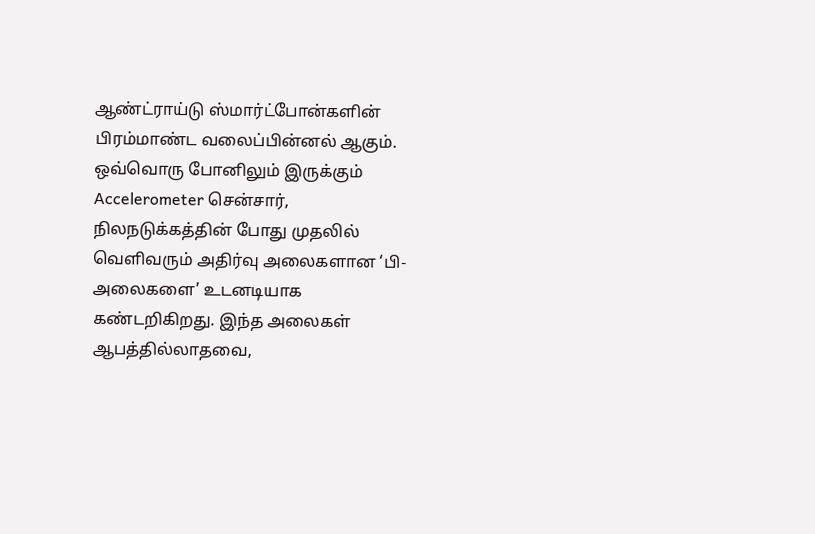ஆண்ட்ராய்டு ஸ்மார்ட்போன்களின் பிரம்மாண்ட வலைப்பின்னல் ஆகும். ஒவ்வொரு போனிலும் இருக்கும் Accelerometer சென்சார், நிலநடுக்கத்தின் போது முதலில் வெளிவரும் அதிர்வு அலைகளான ‘பி-அலைகளை’ உடனடியாக கண்டறிகிறது. இந்த அலைகள் ஆபத்தில்லாதவை,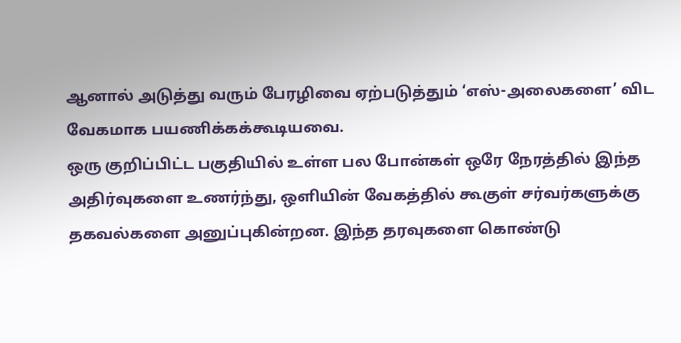ஆனால் அடுத்து வரும் பேரழிவை ஏற்படுத்தும் ‘எஸ்-அலைகளை’ விட வேகமாக பயணிக்கக்கூடியவை.
ஒரு குறிப்பிட்ட பகுதியில் உள்ள பல போன்கள் ஒரே நேரத்தில் இந்த அதிர்வுகளை உணர்ந்து, ஒளியின் வேகத்தில் கூகுள் சர்வர்களுக்கு தகவல்களை அனுப்புகின்றன. இந்த தரவுகளை கொண்டு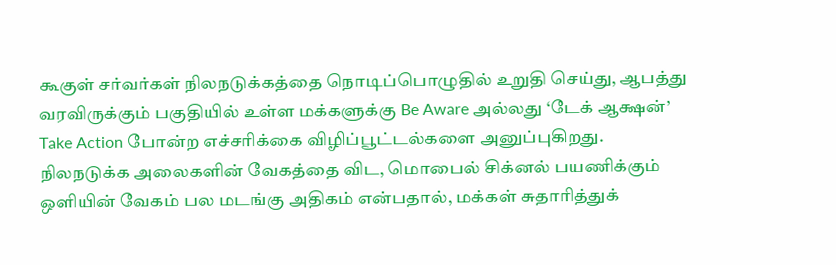கூகுள் சர்வர்கள் நிலநடுக்கத்தை நொடிப்பொழுதில் உறுதி செய்து, ஆபத்து வரவிருக்கும் பகுதியில் உள்ள மக்களுக்கு Be Aware அல்லது ‘டேக் ஆக்ஷன்’ Take Action போன்ற எச்சரிக்கை விழிப்பூட்டல்களை அனுப்புகிறது. நிலநடுக்க அலைகளின் வேகத்தை விட, மொபைல் சிக்னல் பயணிக்கும் ஒளியின் வேகம் பல மடங்கு அதிகம் என்பதால், மக்கள் சுதாரித்துக்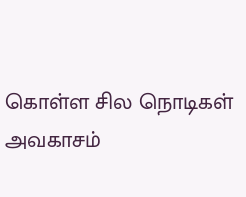கொள்ள சில நொடிகள் அவகாசம்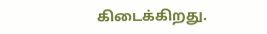கிடைக்கிறது.